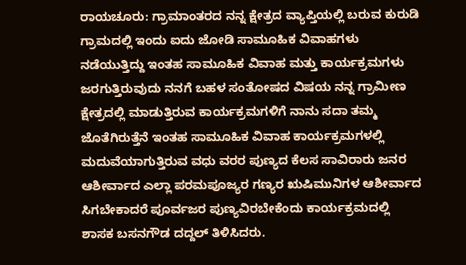ರಾಯಚೂರು: ಗ್ರಾಮಾಂತರದ ನನ್ನ ಕ್ಷೇತ್ರದ ವ್ಯಾಪ್ತಿಯಲ್ಲಿ ಬರುವ ಕುರುಡಿ ಗ್ರಾಮದಲ್ಲಿ ಇಂದು ಐದು ಜೋಡಿ ಸಾಮೂಹಿಕ ವಿವಾಹಗಳು ನಡೆಯುತ್ತಿದ್ದು ಇಂತಹ ಸಾಮೂಹಿಕ ವಿವಾಹ ಮತ್ತು ಕಾರ್ಯಕ್ರಮಗಳು ಜರಗುತ್ತಿರುವುದು ನನಗೆ ಬಹಳ ಸಂತೋಷದ ವಿಷಯ ನನ್ನ ಗ್ರಾಮೀಣ ಕ್ಷೇತ್ರದಲ್ಲಿ ಮಾಡುತ್ತಿರುವ ಕಾರ್ಯಕ್ರಮಗಳಿಗೆ ನಾನು ಸದಾ ತಮ್ಮ ಜೊತೆಗಿರುತ್ತೆನೆ ಇಂತಹ ಸಾಮೂಹಿಕ ವಿವಾಹ ಕಾರ್ಯಕ್ರಮಗಳಲ್ಲಿ ಮದುವೆಯಾಗುತ್ತಿರುವ ವಧು ವರರ ಪುಣ್ಯದ ಕೆಲಸ ಸಾವಿರಾರು ಜನರ ಆಶೀರ್ವಾದ ಎಲ್ಲಾ ಪರಮಪೂಜ್ಯರ ಗಣ್ಯರ ಋಷಿಮುನಿಗಳ ಆಶೀರ್ವಾದ ಸಿಗಬೇಕಾದರೆ ಪೂರ್ವಜರ ಪುಣ್ಯವಿರಬೇಕೆಂದು ಕಾರ್ಯಕ್ರಮದಲ್ಲಿ ಶಾಸಕ ಬಸನಗೌಡ ದದ್ದಲ್ ತಿಳಿಸಿದರು.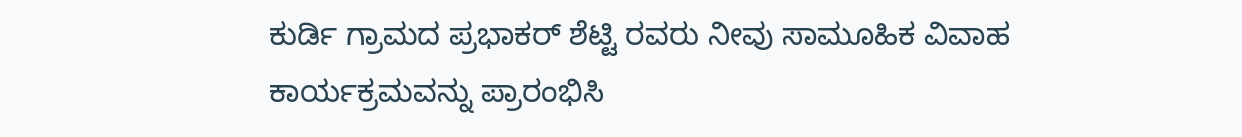ಕುರ್ಡಿ ಗ್ರಾಮದ ಪ್ರಭಾಕರ್ ಶೆಟ್ಟಿ ರವರು ನೀವು ಸಾಮೂಹಿಕ ವಿವಾಹ ಕಾರ್ಯಕ್ರಮವನ್ನು ಪ್ರಾರಂಭಿಸಿ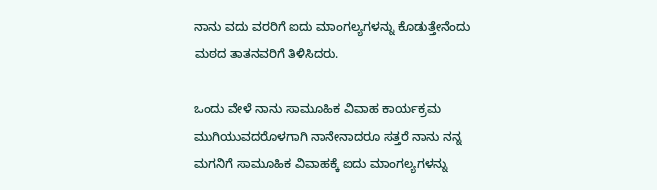ನಾನು ವದು ವರರಿಗೆ ಐದು ಮಾಂಗಲ್ಯಗಳನ್ನು ಕೊಡುತ್ತೇನೆಂದು ಮಠದ ತಾತನವರಿಗೆ ತಿಳಿಸಿದರು.

ಒಂದು ವೇಳೆ ನಾನು ಸಾಮೂಹಿಕ ವಿವಾಹ ಕಾರ್ಯಕ್ರಮ ಮುಗಿಯುವದರೊಳಗಾಗಿ ನಾನೇನಾದರೂ ಸತ್ತರೆ ನಾನು ನನ್ನ ಮಗನಿಗೆ ಸಾಮೂಹಿಕ ವಿವಾಹಕ್ಕೆ ಐದು ಮಾಂಗಲ್ಯಗಳನ್ನು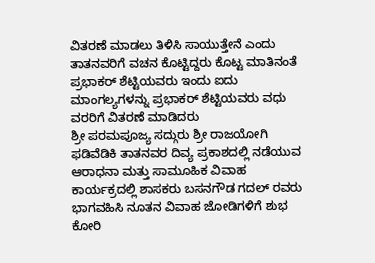ವಿತರಣೆ ಮಾಡಲು ತಿಳಿಸಿ ಸಾಯುತ್ತೇನೆ ಎಂದು ತಾತನವರಿಗೆ ವಚನ ಕೊಟ್ಟಿದ್ದರು ಕೊಟ್ಟ ಮಾತಿನಂತೆ ಪ್ರಭಾಕರ್ ಶೆಟ್ಟಿಯವರು ಇಂದು ಐದು ಮಾಂಗಲ್ಯಗಳನ್ನು ಪ್ರಭಾಕರ್ ಶೆಟ್ಟಿಯವರು ವಧು ವರರಿಗೆ ವಿತರಣೆ ಮಾಡಿದರು
ಶ್ರೀ ಪರಮಪೂಜ್ಯ ಸದ್ಗುರು ಶ್ರೀ ರಾಜಯೋಗಿ ಫಡಿವೆಡಿಕಿ ತಾತನವರ ದಿವ್ಯ ಪ್ರಕಾಶದಲ್ಲಿ ನಡೆಯುವ ಆರಾಧನಾ ಮತ್ತು ಸಾಮೂಹಿಕ ವಿವಾಹ ಕಾರ್ಯಕ್ರದಲ್ಲಿ ಶಾಸಕರು ಬಸನಗೌಡ ಗದಲ್ ರವರು ಭಾಗವಹಿಸಿ ನೂತನ ವಿವಾಹ ಜೋಡಿಗಳಿಗೆ ಶುಭ ಕೋರಿ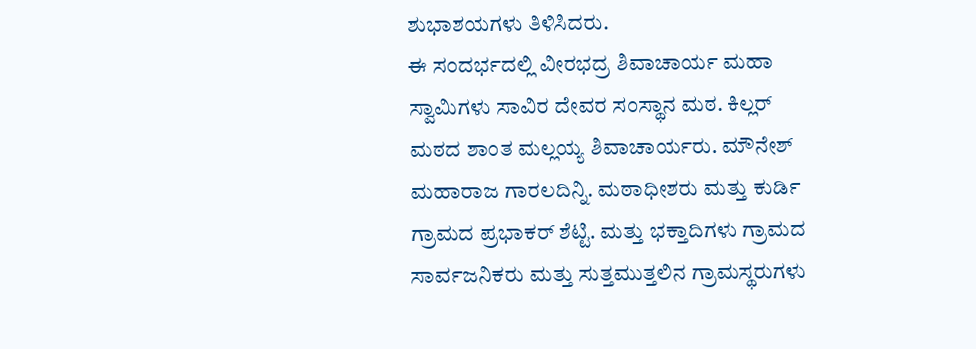ಶುಭಾಶಯಗಳು ತಿಳಿಸಿದರು.
ಈ ಸಂದರ್ಭದಲ್ಲಿ ವೀರಭದ್ರ ಶಿವಾಚಾರ್ಯ ಮಹಾ ಸ್ವಾಮಿಗಳು ಸಾವಿರ ದೇವರ ಸಂಸ್ಥಾನ ಮಠ. ಕಿಲ್ಲರ್ ಮಠದ ಶಾಂತ ಮಲ್ಲಯ್ಯ ಶಿವಾಚಾರ್ಯರು. ಮೌನೇಶ್ ಮಹಾರಾಜ ಗಾರಲದಿನ್ನಿ. ಮಠಾಧೀಶರು ಮತ್ತು ಕುರ್ಡಿ ಗ್ರಾಮದ ಪ್ರಭಾಕರ್ ಶೆಟ್ಟಿ. ಮತ್ತು ಭಕ್ತಾದಿಗಳು ಗ್ರಾಮದ ಸಾರ್ವಜನಿಕರು ಮತ್ತು ಸುತ್ತಮುತ್ತಲಿನ ಗ್ರಾಮಸ್ಥರುಗಳು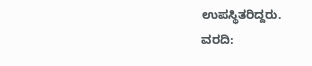ಉಪಸ್ಥಿತರಿದ್ದರು.
ವರದಿ: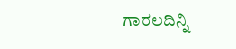ಗಾರಲದಿನ್ನಿ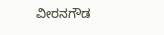ವೀರನಗೌಡ